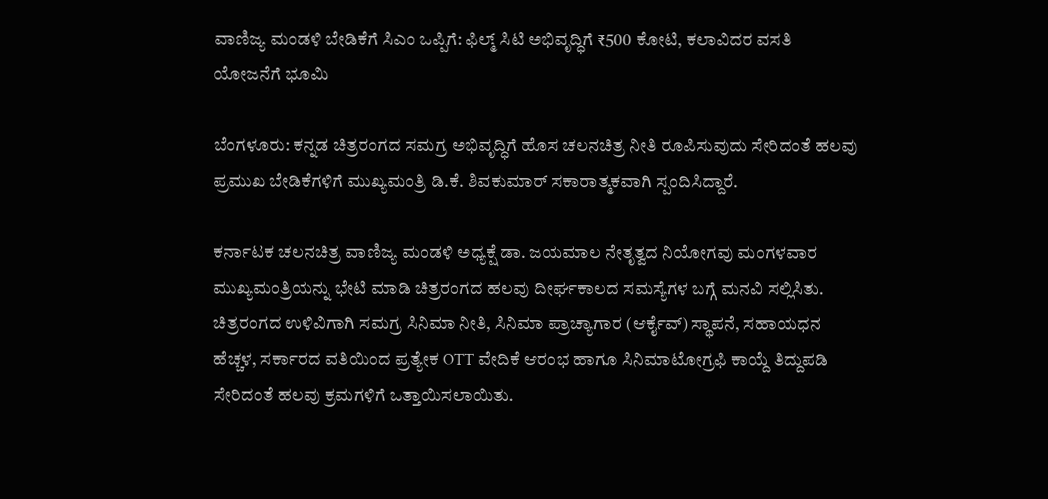ವಾಣಿಜ್ಯ ಮಂಡಳಿ ಬೇಡಿಕೆಗೆ ಸಿಎಂ ಒಪ್ಪಿಗೆ: ಫಿಲ್ಮ್ ಸಿಟಿ ಅಭಿವೃದ್ಧಿಗೆ ₹500 ಕೋಟಿ, ಕಲಾವಿದರ ವಸತಿ ಯೋಜನೆಗೆ ಭೂಮಿ

ಬೆಂಗಳೂರು: ಕನ್ನಡ ಚಿತ್ರರಂಗದ ಸಮಗ್ರ ಅಭಿವೃದ್ಧಿಗೆ ಹೊಸ ಚಲನಚಿತ್ರ ನೀತಿ ರೂಪಿಸುವುದು ಸೇರಿದಂತೆ ಹಲವು ಪ್ರಮುಖ ಬೇಡಿಕೆಗಳಿಗೆ ಮುಖ್ಯಮಂತ್ರಿ ಡಿ.ಕೆ. ಶಿವಕುಮಾರ್ ಸಕಾರಾತ್ಮಕವಾಗಿ ಸ್ಪಂದಿಸಿದ್ದಾರೆ.

ಕರ್ನಾಟಕ ಚಲನಚಿತ್ರ ವಾಣಿಜ್ಯ ಮಂಡಳಿ ಅಧ್ಯಕ್ಷೆ ಡಾ. ಜಯಮಾಲ ನೇತೃತ್ವದ ನಿಯೋಗವು ಮಂಗಳವಾರ ಮುಖ್ಯಮಂತ್ರಿಯನ್ನು ಭೇಟಿ ಮಾಡಿ ಚಿತ್ರರಂಗದ ಹಲವು ದೀರ್ಘಕಾಲದ ಸಮಸ್ಯೆಗಳ ಬಗ್ಗೆ ಮನವಿ ಸಲ್ಲಿಸಿತು. ಚಿತ್ರರಂಗದ ಉಳಿವಿಗಾಗಿ ಸಮಗ್ರ ಸಿನಿಮಾ ನೀತಿ, ಸಿನಿಮಾ ಪ್ರಾಚ್ಯಾಗಾರ (ಆರ್ಕೈವ್) ಸ್ಥಾಪನೆ, ಸಹಾಯಧನ ಹೆಚ್ಚಳ, ಸರ್ಕಾರದ ವತಿಯಿಂದ ಪ್ರತ್ಯೇಕ OTT ವೇದಿಕೆ ಆರಂಭ ಹಾಗೂ ಸಿನಿಮಾಟೋಗ್ರಫಿ ಕಾಯ್ದೆ ತಿದ್ದುಪಡಿ ಸೇರಿದಂತೆ ಹಲವು ಕ್ರಮಗಳಿಗೆ ಒತ್ತಾಯಿಸಲಾಯಿತು.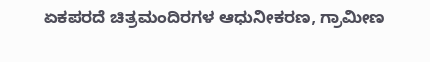ಏಕಪರದೆ ಚಿತ್ರಮಂದಿರಗಳ ಆಧುನೀಕರಣ, ಗ್ರಾಮೀಣ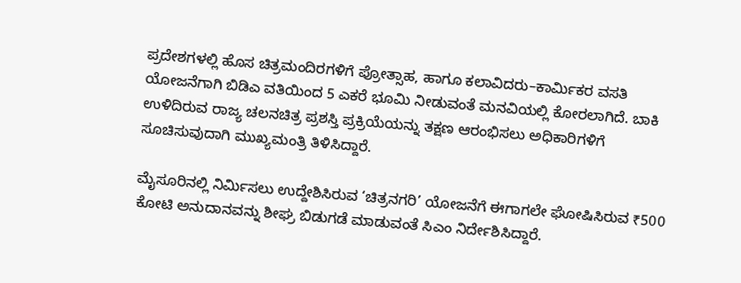ಪ್ರದೇಶಗಳಲ್ಲಿ ಹೊಸ ಚಿತ್ರಮಂದಿರಗಳಿಗೆ ಪ್ರೋತ್ಸಾಹ, ಹಾಗೂ ಕಲಾವಿದರು–ಕಾರ್ಮಿಕರ ವಸತಿ ಯೋಜನೆಗಾಗಿ ಬಿಡಿಎ ವತಿಯಿಂದ 5 ಎಕರೆ ಭೂಮಿ ನೀಡುವಂತೆ ಮನವಿಯಲ್ಲಿ ಕೋರಲಾಗಿದೆ. ಬಾಕಿ ಉಳಿದಿರುವ ರಾಜ್ಯ ಚಲನಚಿತ್ರ ಪ್ರಶಸ್ತಿ ಪ್ರಕ್ರಿಯೆಯನ್ನು ತಕ್ಷಣ ಆರಂಭಿಸಲು ಅಧಿಕಾರಿಗಳಿಗೆ ಸೂಚಿಸುವುದಾಗಿ ಮುಖ್ಯಮಂತ್ರಿ ತಿಳಿಸಿದ್ದಾರೆ.

ಮೈಸೂರಿನಲ್ಲಿ ನಿರ್ಮಿಸಲು ಉದ್ದೇಶಿಸಿರುವ ‘ಚಿತ್ರನಗರಿ’ ಯೋಜನೆಗೆ ಈಗಾಗಲೇ ಘೋಷಿಸಿರುವ ₹500 ಕೋಟಿ ಅನುದಾನವನ್ನು ಶೀಘ್ರ ಬಿಡುಗಡೆ ಮಾಡುವಂತೆ ಸಿಎಂ ನಿರ್ದೇಶಿಸಿದ್ದಾರೆ.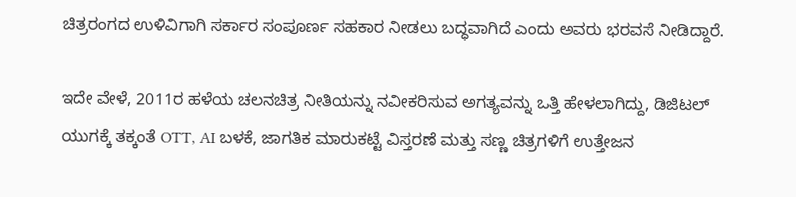ಚಿತ್ರರಂಗದ ಉಳಿವಿಗಾಗಿ ಸರ್ಕಾರ ಸಂಪೂರ್ಣ ಸಹಕಾರ ನೀಡಲು ಬದ್ಧವಾಗಿದೆ ಎಂದು ಅವರು ಭರವಸೆ ನೀಡಿದ್ದಾರೆ.

ಇದೇ ವೇಳೆ, 2011ರ ಹಳೆಯ ಚಲನಚಿತ್ರ ನೀತಿಯನ್ನು ನವೀಕರಿಸುವ ಅಗತ್ಯವನ್ನು ಒತ್ತಿ ಹೇಳಲಾಗಿದ್ದು, ಡಿಜಿಟಲ್ ಯುಗಕ್ಕೆ ತಕ್ಕಂತೆ OTT, AI ಬಳಕೆ, ಜಾಗತಿಕ ಮಾರುಕಟ್ಟೆ ವಿಸ್ತರಣೆ ಮತ್ತು ಸಣ್ಣ ಚಿತ್ರಗಳಿಗೆ ಉತ್ತೇಜನ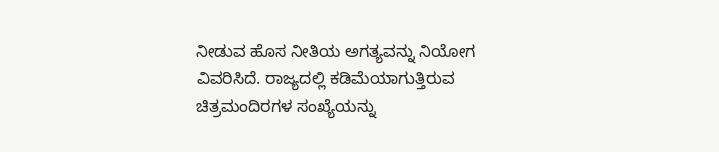ನೀಡುವ ಹೊಸ ನೀತಿಯ ಅಗತ್ಯವನ್ನು ನಿಯೋಗ ವಿವರಿಸಿದೆ. ರಾಜ್ಯದಲ್ಲಿ ಕಡಿಮೆಯಾಗುತ್ತಿರುವ ಚಿತ್ರಮಂದಿರಗಳ ಸಂಖ್ಯೆಯನ್ನು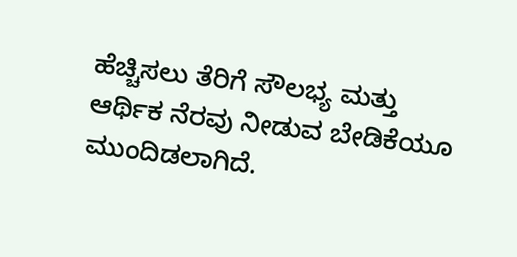ಹೆಚ್ಚಿಸಲು ತೆರಿಗೆ ಸೌಲಭ್ಯ ಮತ್ತು ಆರ್ಥಿಕ ನೆರವು ನೀಡುವ ಬೇಡಿಕೆಯೂ ಮುಂದಿಡಲಾಗಿದೆ.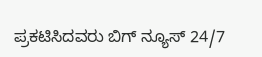ಪ್ರಕಟಿಸಿದವರು ಬಿಗ್ ನ್ಯೂಸ್ 24/7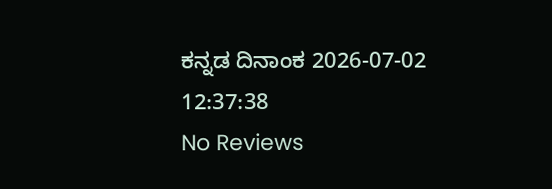ಕನ್ನಡ ದಿನಾಂಕ 2026-07-02 12:37:38
No Reviews